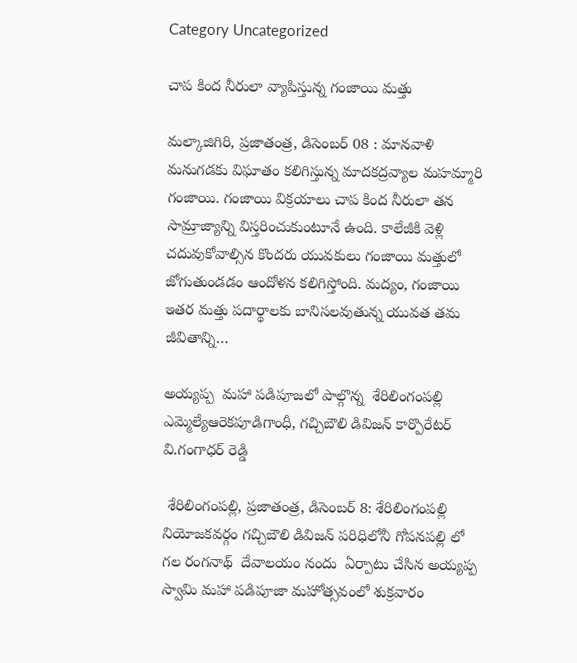Category Uncategorized

చాప కింద నీరులా వ్యాపిస్తున్న గంజాయి మత్తు

మల్కాజిగిరి, ప్రజాతంత్ర, డిసెంబర్ 08 : మానవాళి మనుగడకు విఘాతం కలిగిస్తున్న మాదకద్రవ్యాల మహమ్మారి గంజాయి. గంజాయి విక్రయాలు చాప కింద నీరులా తన సామ్రాజ్యాన్ని విస్తరించుకుంటూనే ఉంది. కాలేజీకి వెళ్లి చదువుకోవాల్సిన కొందరు యువకులు గంజాయి మత్తులో జోగుతుండడం ఆందోళన కలిగిస్తోంది. మద్యం, గంజాయి ఇతర మత్తు పదార్థాలకు బానిసలవుతున్న యువత తమ జీవితాన్ని…

అయ్యప్ప  మహా పడిపూజలో పాల్గొన్న  శేరిలింగంపల్లి ఎమ్మెల్యేఆరెకపూడిగాంధీ, గచ్చిబౌలి డివిజన్ కార్పొరేటర్ వి.గంగాధర్ రెడ్డి

 శేరిలింగంపల్లి, ప్రజాతంత్ర, డిసెంబర్ 8: శేరిలింగంపల్లి నియోజకవర్గం గచ్చిబౌలి డివిజన్ పరిధిలోనీ గోపనపల్లి లో గల రంగనాథ్  దేవాలయం నందు  ఏర్పాటు చేసిన అయ్యప్ప స్వామి మహా పడిపూజా మహోత్సవంలో శుక్రవారం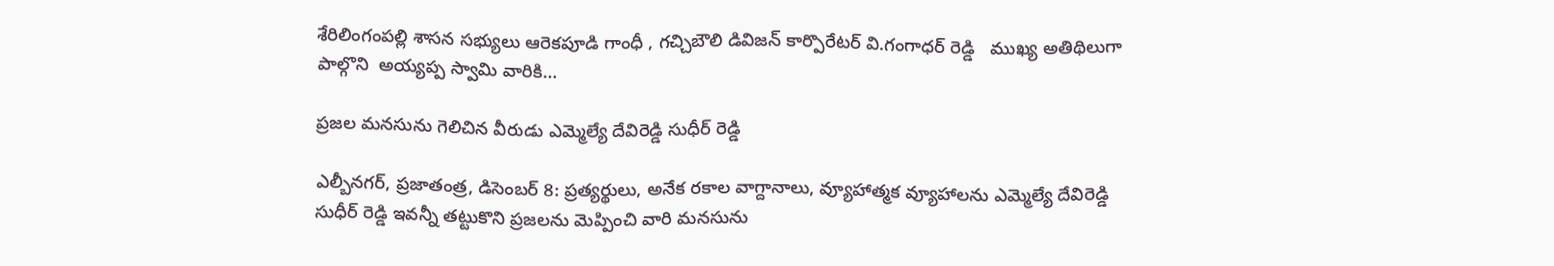శేరిలింగంపల్లి శాసన సభ్యులు ఆరెకపూడి గాంధీ , గచ్చిబౌలి డివిజన్ కార్పొరేటర్ వి.గంగాధర్ రెడ్డి   ముఖ్య అతిథిలుగా పాల్గొని  అయ్యప్ప స్వామి వారికి…

ప్రజల మనసును గెలిచిన వీరుడు ఎమ్మెల్యే దేవిరెడ్డి సుధీర్ రెడ్డి

ఎల్బీనగర్, ప్రజాతంత్ర, డిసెంబర్ 8: ప్రత్యర్థులు, అనేక రకాల వాగ్దానాలు, వ్యూహాత్మక వ్యూహాలను ఎమ్మెల్యే దేవిరెడ్డి సుధీర్ రెడ్డి ఇవన్నీ తట్టుకొని ప్రజలను మెప్పించి వారి మనసును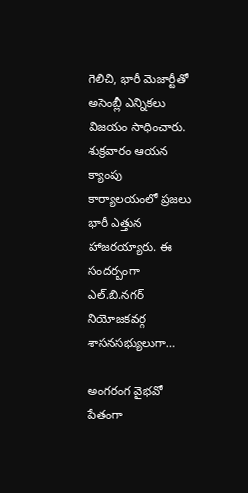గెలిచి, భారీ మెజార్టీతో అసెంబ్లీ ఎన్నికలు విజయం సాధించారు. శుక్రవారం ఆయన క్యాంపు కార్యాలయంలో ప్రజలు భారీ ఎత్తున హాజరయ్యారు. ఈ సందర్బంగా ఎల్.బి.నగర్ నియోజకవర్గ శాసనసభ్యులుగా…

అంగరంగ వైభవో పేతంగా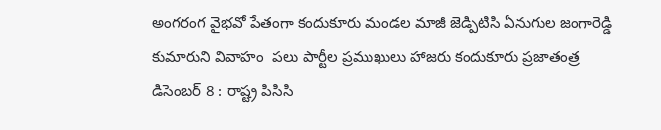అంగరంగ వైభవో పేతంగా కందుకూరు మండల మాజీ జెడ్పిటిసి ఏనుగుల జంగారెడ్డి కుమారుని వివాహం  పలు పార్టీల ప్రముఖులు హాజరు కందుకూరు ప్రజాతంత్ర డిసెంబర్ 8 : రాష్ట్ర పిసిసి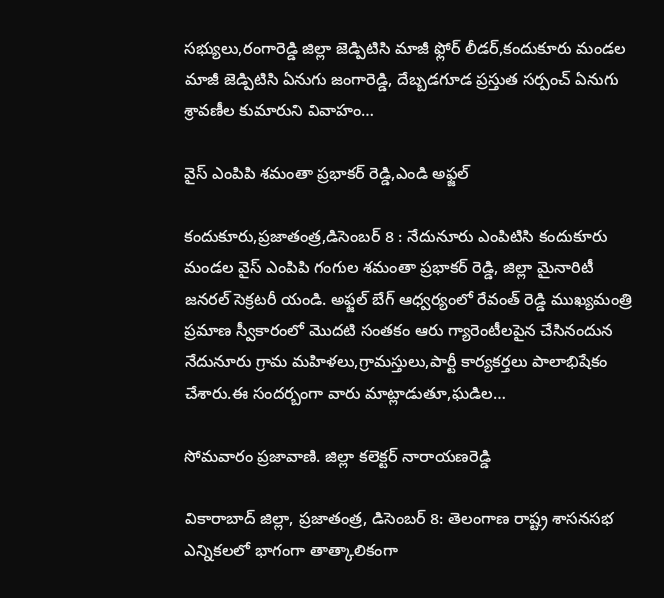సభ్యులు,రంగారెడ్డి జిల్లా జెడ్పిటిసి మాజీ ఫ్లోర్ లీడర్,కందుకూరు మండల మాజీ జెడ్పిటిసి ఏనుగు జంగారెడ్డి, దేబ్బడగూడ ప్రస్తుత సర్పంచ్ ఏనుగు శ్రావణీల కుమారుని వివాహం…

వైస్ ఎంపిపి శమంతా ప్రభాకర్ రెడ్డి,ఎండి అఫ్జల్

కందుకూరు,ప్రజాతంత్ర,డిసెంబర్ 8 : నేదునూరు ఎంపిటిసి కందుకూరు మండల వైస్ ఎంపిపి గంగుల శమంతా ప్రభాకర్ రెడ్డి, జిల్లా మైనారిటీ జనరల్ సెక్రటరీ యండి. అఫ్జల్ బేగ్ ఆధ్వర్యంలో రేవంత్ రెడ్డి ముఖ్యమంత్రి ప్రమాణ స్వీకారంలో మొదటి సంతకం ఆరు గ్యారెంటీలపైన చేసినందున నేదునూరు గ్రామ మహిళలు,గ్రామస్తులు,పార్టీ కార్యకర్తలు పాలాభిషేకం చేశారు.ఈ సందర్బంగా వారు మాట్లాడుతూ,ఘడిల…

సోమవారం ప్రజావాణి. జిల్లా కలెక్టర్ నారాయణరెడ్డి

వికారాబాద్ జిల్లా, ప్రజాతంత్ర, డిసెంబర్ 8: తెలంగాణ రాష్ట్ర శాసనసభ ఎన్నికలలో భాగంగా తాత్కాలికంగా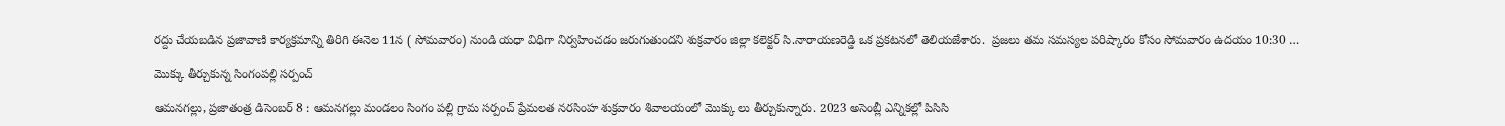రద్దు చేయబడిన ప్రజావాణి కార్యక్రమాన్ని తిరిగి ఈనెల 11న ( సోమవారం) నుండి యధా విధిగా నిర్వహించడం జరుగుతుందని శుక్రవారం జిల్లా కలెక్టర్ సి.నారాయణరెడ్డి ఒక ప్రకటనలో తెలియజేశారు.  ప్రజలు తమ సమస్యల పరిష్కారం కోసం సోమవారం ఉదయం 10:30 …

మొక్కు తీర్చుకున్న సింగంపల్లి సర్పంచ్

ఆమనగల్లు, ప్రజాతంత్ర డిసెంబర్ 8 : ఆమనగల్లు మండలం సింగం పల్లి గ్రామ సర్పంచ్ ప్రేమలత నరసింహ శుక్రవారం శివాలయంలో మొక్కు లు తీర్చుకున్నారు. 2023 అసెంబ్లీ ఎన్నికల్లో పిసిసి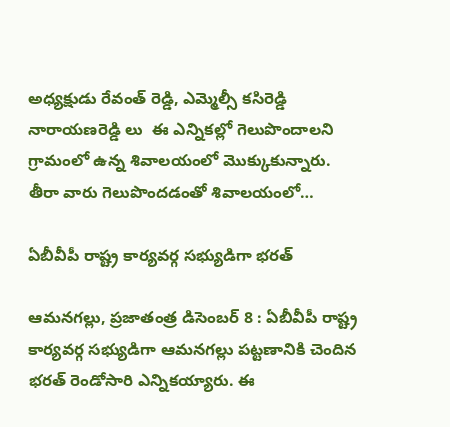అధ్యక్షుడు రేవంత్ రెడ్డి, ఎమ్మెల్సీ కసిరెడ్డి నారాయణరెడ్డి లు  ఈ ఎన్నికల్లో గెలుపొందాలని గ్రామంలో ఉన్న శివాలయంలో మొక్కుకున్నారు. తీరా వారు గెలుపొందడంతో శివాలయంలో…

ఏబీవీపీ రాష్ట్ర కార్యవర్గ సభ్యుడిగా భరత్

ఆమనగల్లు, ప్రజాతంత్ర డిసెంబర్ 8 : ఏబీవీపీ రాష్ట్ర కార్యవర్గ సభ్యుడిగా ఆమనగల్లు పట్టణానికి చెందిన భరత్ రెండోసారి ఎన్నికయ్యారు. ఈ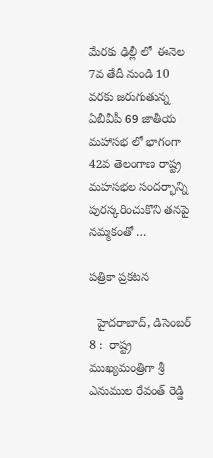మేరకు ఢిల్లీ లో  ఈనెల 7వ తేదీ నుండి 10 వరకు జరుగుతున్న ఏబీవీపీ 69 జాతీయ మహాసభ లో భాగంగా 42వ తెలంగాణ రాష్ట్ర మహసభల సందర్భాన్ని పురస్కరించుకొని తనపై నమ్మకంతో …

పత్రికా ప్రకటన

  హైదరాబాద్, డిసెంబర్ 8 :  రాష్ట్ర ముఖ్యమంత్రిగా శ్రీ ఎనుముల రేవంత్ రెడ్డి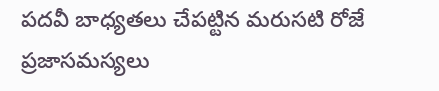పదవీ బాధ్యతలు చేపట్టిన మరుసటి రోజే ప్రజాసమస్యలు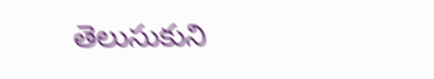తెలుసుకుని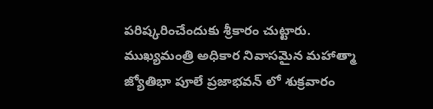పరిష్కరించేందుకు శ్రీకారం చుట్టారు. ముఖ్యమంత్రి అధికార నివాసమైన మహాత్మా జ్యోతిభా పూలే ప్రజాభవన్ లో శుక్రవారం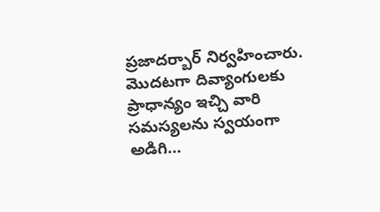ప్రజాదర్బార్ నిర్వహించారు. మొదటగా దివ్యాంగులకు ప్రాధాన్యం ఇచ్చి వారి సమస్యలను స్వయంగా అడిగి…